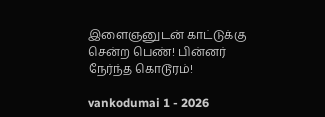இளைஞனுடன் காட்டுக்கு சென்ற பெண்! பின்னர் நேர்ந்த கொடூரம்!

vankodumai 1 - 2026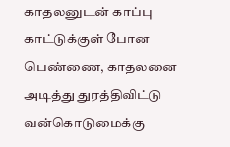காதலனுடன் காப்பு காட்டுக்குள் போன பெண்ணை, காதலனை அடித்து துரத்திவிட்டு வன்கொடுமைக்கு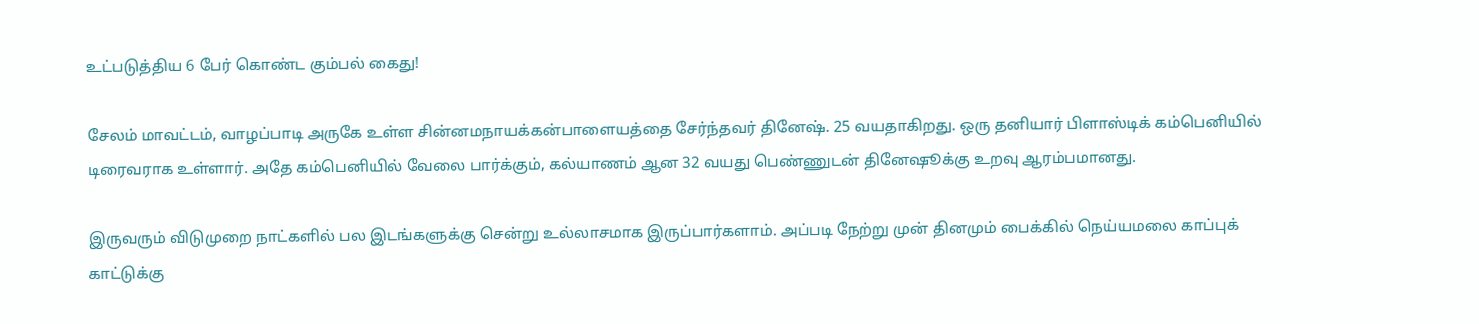உட்படுத்திய 6 பேர் கொண்ட கும்பல் கைது!

சேலம் மாவட்டம், வாழப்பாடி அருகே உள்ள சின்னமநாயக்கன்பாளையத்தை சேர்ந்தவர் தினேஷ். 25 வயதாகிறது. ஒரு தனியார் பிளாஸ்டிக் கம்பெனியில் டிரைவராக உள்ளார். அதே கம்பெனியில் வேலை பார்க்கும், கல்யாணம் ஆன 32 வயது பெண்ணுடன் தினேஷூக்கு உறவு ஆரம்பமானது.

இருவரும் விடுமுறை நாட்களில் பல இடங்களுக்கு சென்று உல்லாசமாக இருப்பார்களாம். அப்படி நேற்று முன் தினமும் பைக்கில் நெய்யமலை காப்புக் காட்டுக்கு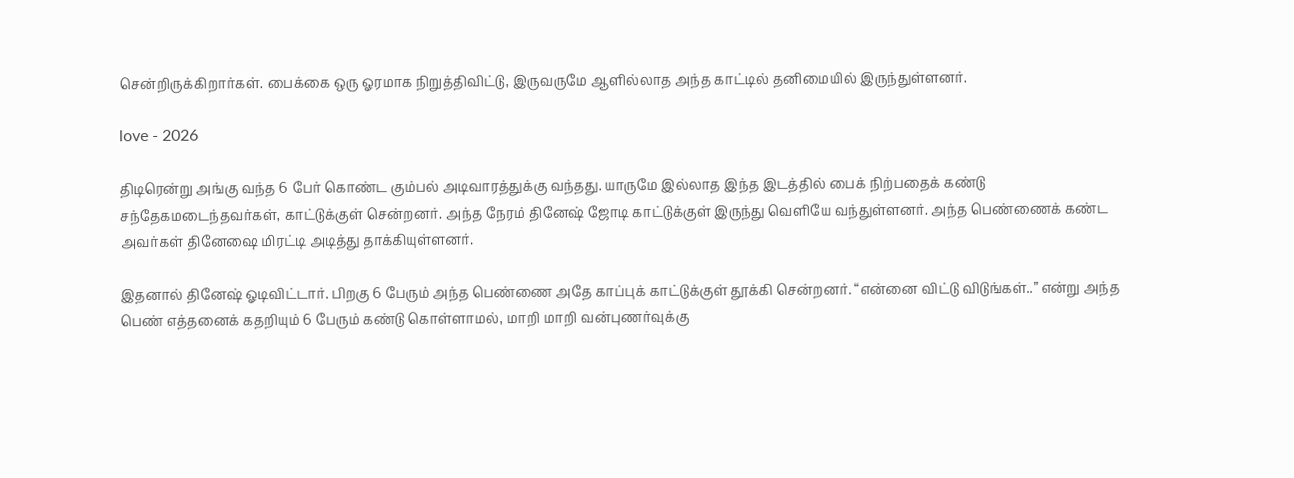சென்றிருக்கிறார்கள். பைக்கை ஒரு ஓரமாக நிறுத்திவிட்டு, இருவருமே ஆளில்லாத அந்த காட்டில் தனிமையில் இருந்துள்ளனர்.

love - 2026

திடிரென்று அங்கு வந்த 6 பேர் கொண்ட கும்பல் அடிவாரத்துக்கு வந்தது. யாருமே இல்லாத இந்த இடத்தில் பைக் நிற்பதைக் கண்டு சந்தேகமடைந்தவர்கள், காட்டுக்குள் சென்றனர். அந்த நேரம் தினேஷ் ஜோடி காட்டுக்குள் இருந்து வெளியே வந்துள்ளனர். அந்த பெண்ணைக் கண்ட அவர்கள் தினேஷை மிரட்டி அடித்து தாக்கியுள்ளனர்.

இதனால் தினேஷ் ஓடிவிட்டார். பிறகு 6 பேரும் அந்த பெண்ணை அதே காப்புக் காட்டுக்குள் தூக்கி சென்றனர். “என்னை விட்டு விடுங்கள்..” என்று அந்த பெண் எத்தனைக் கதறியும் 6 பேரும் கண்டு கொள்ளாமல், மாறி மாறி வன்புணர்வுக்கு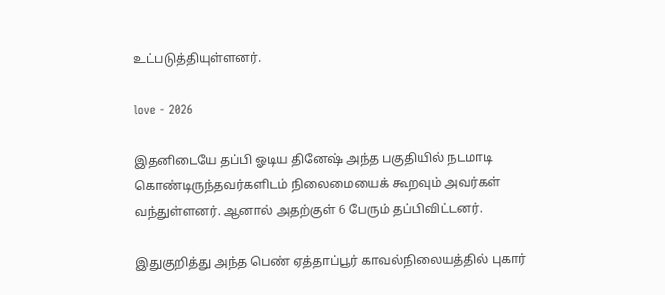உட்படுத்தியுள்ளனர்.

love - 2026

இதனிடையே தப்பி ஓடிய தினேஷ் அந்த பகுதியில் நடமாடி கொண்டிருந்தவர்களிடம் நிலைமையைக் கூறவும் அவர்கள் வந்துள்ளனர். ஆனால் அதற்குள் 6 பேரும் தப்பிவிட்டனர்.

இதுகுறித்து அந்த பெண் ஏத்தாப்பூர் காவல்நிலையத்தில் புகார்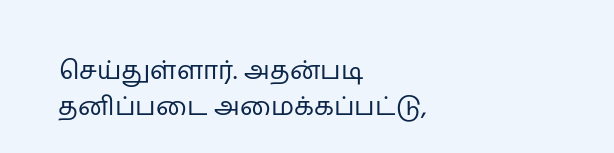செய்துள்ளார். அதன்படி தனிப்படை அமைக்கப்பட்டு,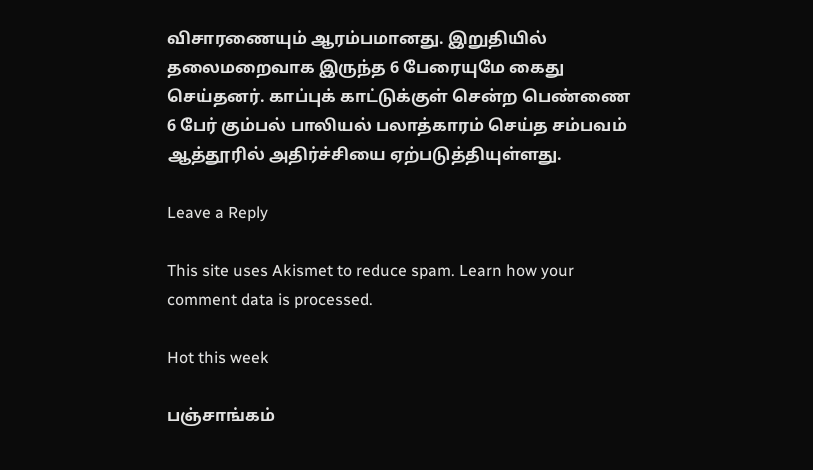விசாரணையும் ஆரம்பமானது. இறுதியில் தலைமறைவாக இருந்த 6 பேரையுமே கைது செய்தனர். காப்புக் காட்டுக்குள் சென்ற பெண்ணை 6 பேர் கும்பல் பாலியல் பலாத்காரம் செய்த சம்பவம் ஆத்தூரில் அதிர்ச்சியை ஏற்படுத்தியுள்ளது.

Leave a Reply

This site uses Akismet to reduce spam. Learn how your comment data is processed.

Hot this week

பஞ்சாங்கம்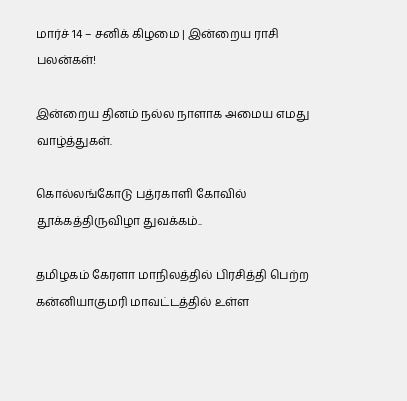மார்ச் 14 – சனிக் கிழமை | இன்றைய ராசி பலன்கள்!

இன்றைய தினம் நல்ல நாளாக அமைய எமது வாழ்த்துகள்.

கொல்லங்கோடு பத்ரகாளி கோவில் தூக்கத்திருவிழா துவக்கம்..

தமிழகம் கேரளா மாநிலத்தில் பிரசித்தி பெற்ற கன்னியாகுமரி மாவட்டத்தில் உள்ள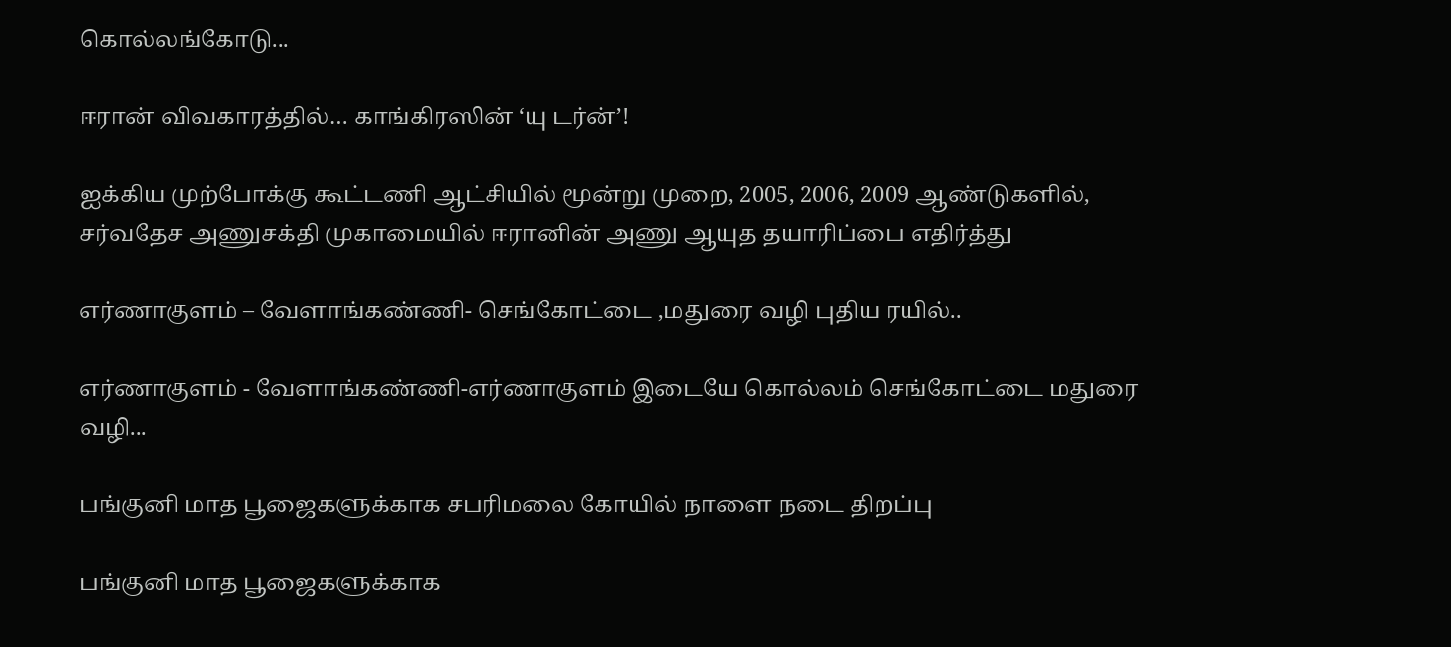கொல்லங்கோடு...

ஈரான் விவகாரத்தில்… காங்கிரஸின் ‘யு டர்ன்’!

ஐக்கிய முற்போக்கு கூட்டணி ஆட்சியில் மூன்று முறை, 2005, 2006, 2009 ஆண்டுகளில், சர்வதேச அணுசக்தி முகாமையில் ஈரானின் அணு ஆயுத தயாரிப்பை எதிர்த்து

எர்ணாகுளம் – வேளாங்கண்ணி- செங்கோட்டை ,மதுரை வழி புதிய ரயில்..

எர்ணாகுளம் - வேளாங்கண்ணி-எர்ணாகுளம் இடையே கொல்லம் செங்கோட்டை மதுரை வழி...

பங்குனி மாத பூஜைகளுக்காக சபரிமலை கோயில் நாளை நடை திறப்பு

பங்குனி மாத பூஜைகளுக்காக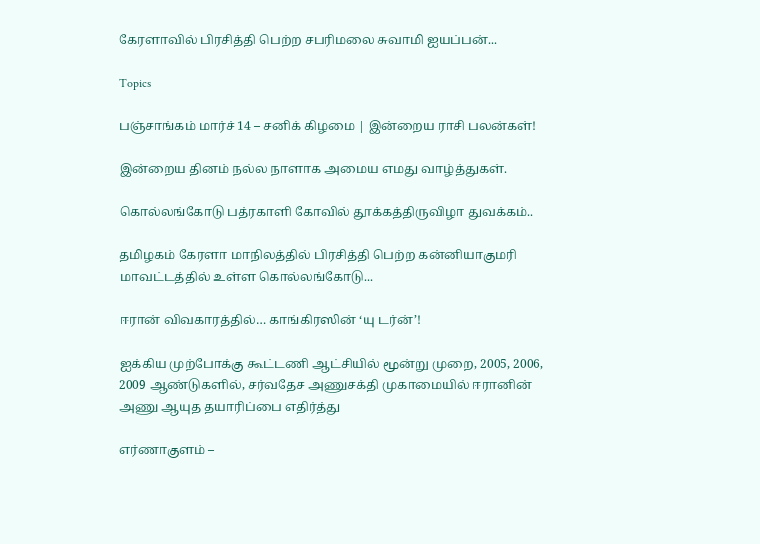கேரளாவில் பிரசித்தி பெற்ற சபரிமலை சுவாமி ஐயப்பன்...

Topics

பஞ்சாங்கம் மார்ச் 14 – சனிக் கிழமை | இன்றைய ராசி பலன்கள்!

இன்றைய தினம் நல்ல நாளாக அமைய எமது வாழ்த்துகள்.

கொல்லங்கோடு பத்ரகாளி கோவில் தூக்கத்திருவிழா துவக்கம்..

தமிழகம் கேரளா மாநிலத்தில் பிரசித்தி பெற்ற கன்னியாகுமரி மாவட்டத்தில் உள்ள கொல்லங்கோடு...

ஈரான் விவகாரத்தில்… காங்கிரஸின் ‘யு டர்ன்’!

ஐக்கிய முற்போக்கு கூட்டணி ஆட்சியில் மூன்று முறை, 2005, 2006, 2009 ஆண்டுகளில், சர்வதேச அணுசக்தி முகாமையில் ஈரானின் அணு ஆயுத தயாரிப்பை எதிர்த்து

எர்ணாகுளம் –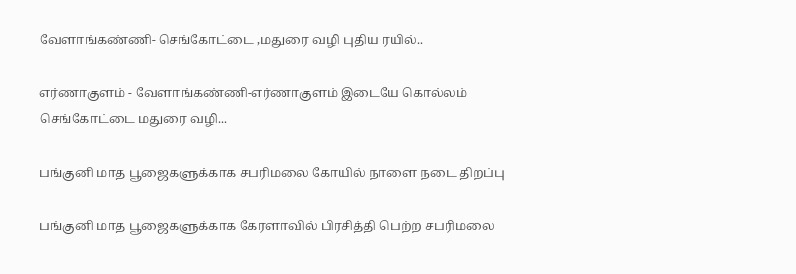வேளாங்கண்ணி- செங்கோட்டை ,மதுரை வழி புதிய ரயில்..

எர்ணாகுளம் - வேளாங்கண்ணி-எர்ணாகுளம் இடையே கொல்லம் செங்கோட்டை மதுரை வழி...

பங்குனி மாத பூஜைகளுக்காக சபரிமலை கோயில் நாளை நடை திறப்பு

பங்குனி மாத பூஜைகளுக்காக கேரளாவில் பிரசித்தி பெற்ற சபரிமலை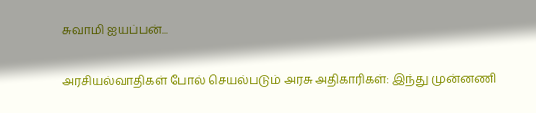சுவாமி ஐயப்பன்...

அரசியல்வாதிகள் போல் செயல்படும் அரசு அதிகாரிகள்: இந்து முன்னணி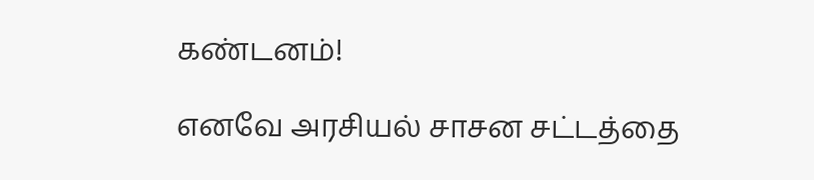கண்டனம்!

எனவே அரசியல் சாசன சட்டத்தை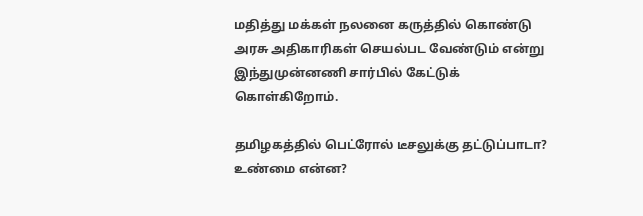மதித்து மக்கள் நலனை கருத்தில் கொண்டு அரசு அதிகாரிகள் செயல்பட வேண்டும் என்று இந்துமுன்னணி சார்பில் கேட்டுக் கொள்கிறோம்.

தமிழகத்தில் பெட்ரோல் டீசலுக்கு தட்டுப்பாடா? உண்மை என்ன?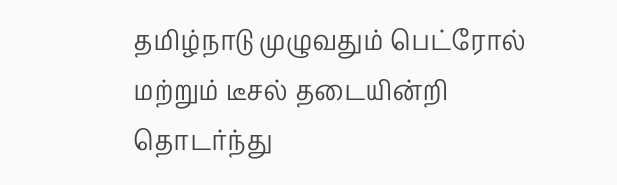தமிழ்நாடு முழுவதும் பெட்ரோல் மற்றும் டீசல் தடையின்றி தொடர்ந்து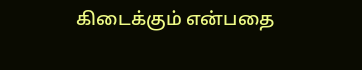கிடைக்கும் என்பதை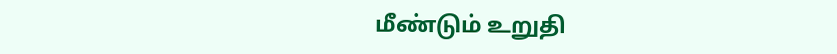மீண்டும் உறுதி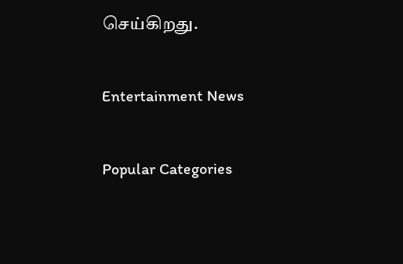செய்கிறது.

Entertainment News

Popular Categories